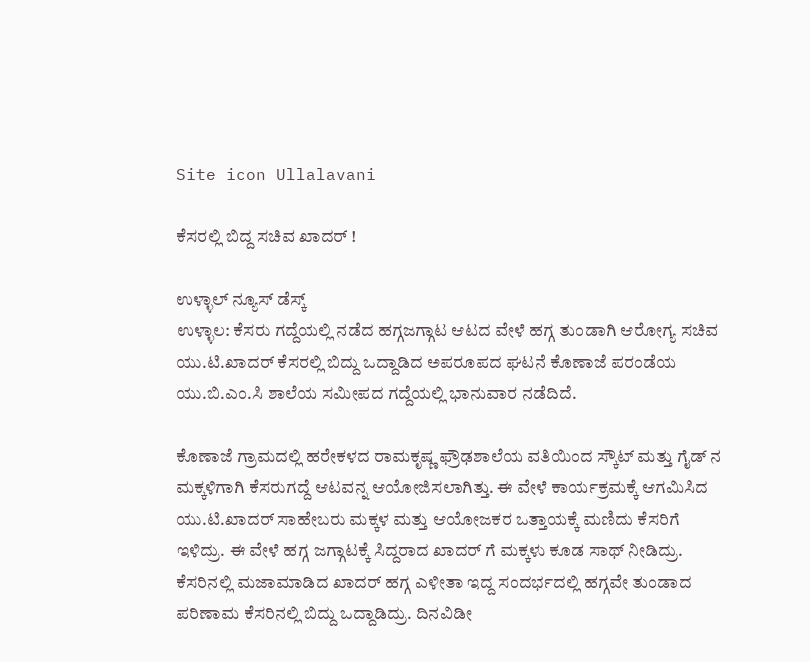Site icon Ullalavani

ಕೆಸರಲ್ಲಿ ಬಿದ್ದ ಸಚಿವ ಖಾದರ್ !

ಉಳ್ಳಾಲ್ ನ್ಯೂಸ್ ಡೆಸ್ಕ್
ಉಳ್ಳಾಲ: ಕೆಸರು ಗದ್ದೆಯಲ್ಲಿ ನಡೆದ ಹಗ್ಗಜಗ್ಗಾಟ ಆಟದ ವೇಳೆ ಹಗ್ಗ ತುಂಡಾಗಿ ಆರೋಗ್ಯ ಸಚಿವ ಯು.ಟಿ.ಖಾದರ್ ಕೆಸರಲ್ಲಿ ಬಿದ್ದು ಒದ್ದಾಡಿದ ಅಪರೂಪದ ಘಟನೆ ಕೊಣಾಜೆ ಪರಂಡೆಯ ಯು.ಬಿ.ಎಂ.ಸಿ ಶಾಲೆಯ ಸಮೀಪದ ಗದ್ದೆಯಲ್ಲಿ ಭಾನುವಾರ ನಡೆದಿದೆ.

ಕೊಣಾಜೆ ಗ್ರಾಮದಲ್ಲಿ ಹರೇಕಳದ ರಾಮಕೃಷ್ಣ ಫ್ರೌಢಶಾಲೆಯ ವತಿಯಿಂದ ಸ್ಕೌಟ್ ಮತ್ತು ಗೈಡ್ ನ ಮಕ್ಕಳಿಗಾಗಿ ಕೆಸರುಗದ್ದೆ ಆಟವನ್ನ ಆಯೋಜಿಸಲಾಗಿತ್ತು. ಈ ವೇಳೆ ಕಾರ್ಯಕ್ರಮಕ್ಕೆ ಆಗಮಿಸಿದ ಯು.ಟಿ.ಖಾದರ್ ಸಾಹೇಬರು ಮಕ್ಕಳ ಮತ್ತು ಆಯೋಜಕರ ಒತ್ತಾಯಕ್ಕೆ ಮಣಿದು ಕೆಸರಿಗೆ ಇಳಿದ್ರು. ಈ ವೇಳೆ ಹಗ್ಗ ಜಗ್ಗಾಟಕ್ಕೆ ಸಿದ್ದರಾದ ಖಾದರ್ ಗೆ ಮಕ್ಕಳು ಕೂಡ ಸಾಥ್ ನೀಡಿದ್ರು. ಕೆಸರಿನಲ್ಲಿ ಮಜಾಮಾಡಿದ ಖಾದರ್ ಹಗ್ಗ ಎಳೀತಾ ಇದ್ದ ಸಂದರ್ಭದಲ್ಲಿ ಹಗ್ಗವೇ ತುಂಡಾದ ಪರಿಣಾಮ ಕೆಸರಿನಲ್ಲಿ ಬಿದ್ದು ಒದ್ದಾಡಿದ್ರು. ದಿನವಿಡೀ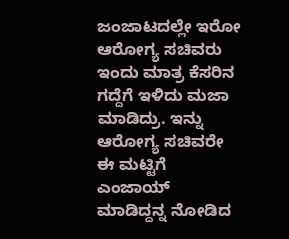ಜಂಜಾಟದಲ್ಲೇ ಇರೋ ಆರೋಗ್ಯ ಸಚಿವರು ಇಂದು ಮಾತ್ರ ಕೆಸರಿನ ಗದ್ದೆಗೆ ಇಳಿದು ಮಜಾ ಮಾಡಿದ್ರು. ಇನ್ನು ಆರೋಗ್ಯ ಸಚಿವರೇ ಈ ಮಟ್ಟಿಗೆ ಎಂಜಾಯ್ ಮಾಡಿದ್ದನ್ನ ನೋಡಿದ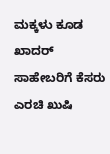ಮಕ್ಕಳು ಕೂಡ ಖಾದರ್ ಸಾಹೇಬರಿಗೆ ಕೆಸರು ಎರಚಿ ಖುಷಿ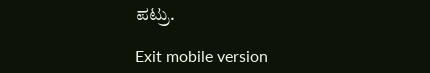ಪಟ್ರು.

Exit mobile version